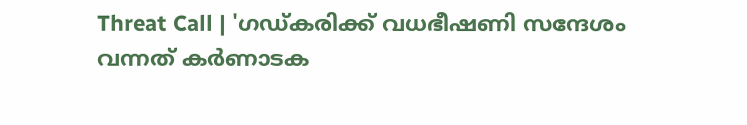Threat Call | 'ഗഡ്കരിക്ക് വധഭീഷണി സന്ദേശം വന്നത് കര്‍ണാടക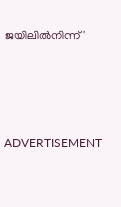ജയിലില്‍നിന്ന്'




ADVERTISEMENT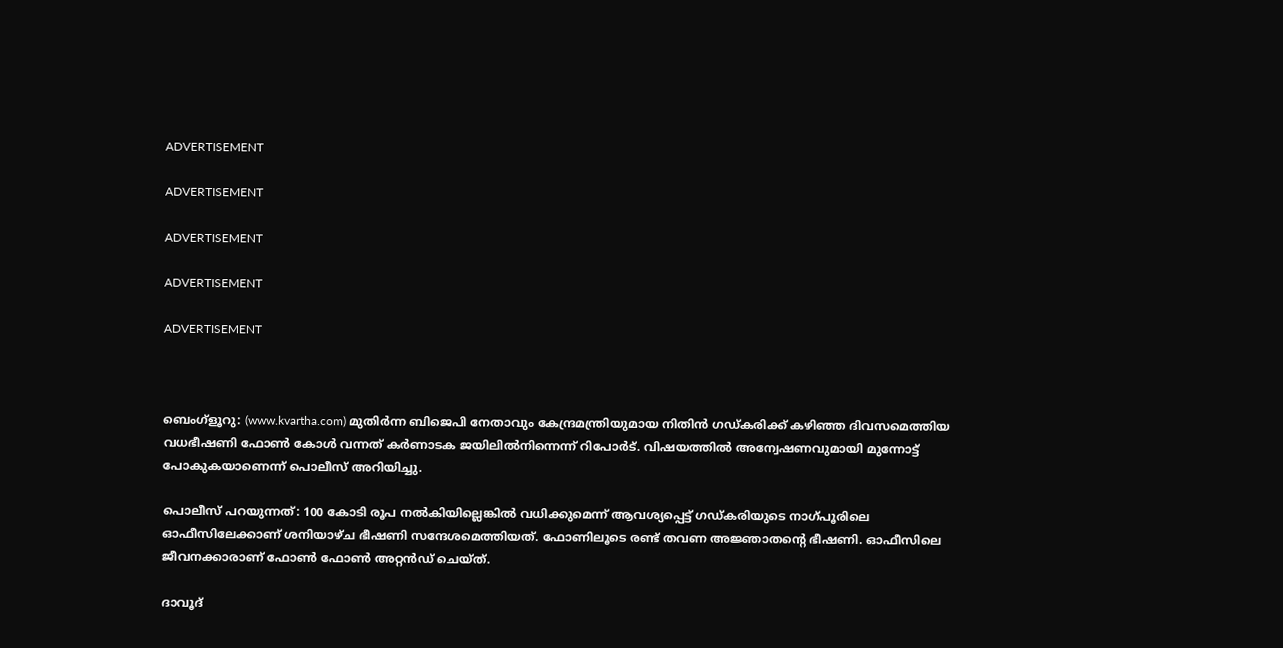ADVERTISEMENT

ADVERTISEMENT

ADVERTISEMENT

ADVERTISEMENT

ADVERTISEMENT



ബെംഗ്‌ളൂറു: (www.kvartha.com) മുതിര്‍ന്ന ബിജെപി നേതാവും കേന്ദ്രമന്ത്രിയുമായ നിതിന്‍ ഗഡ്കരിക്ക് കഴിഞ്ഞ ദിവസമെത്തിയ വധഭീഷണി ഫോണ്‍ കോള്‍ വന്നത് കര്‍ണാടക ജയിലില്‍നിന്നെന്ന് റിപോര്‍ട്. വിഷയത്തില്‍ അന്വേഷണവുമായി മുന്നോട്ട് പോകുകയാണെന്ന് പൊലീസ് അറിയിച്ചു.

പൊലീസ് പറയുന്നത്: 100 കോടി രൂപ നല്‍കിയില്ലെങ്കില്‍ വധിക്കുമെന്ന് ആവശ്യപ്പെട്ട് ഗഡ്കരിയുടെ നാഗ്പൂരിലെ ഓഫീസിലേക്കാണ് ശനിയാഴ്ച ഭീഷണി സന്ദേശമെത്തിയത്. ഫോണിലൂടെ രണ്ട് തവണ അജ്ഞാതന്റെ ഭീഷണി. ഓഫീസിലെ ജീവനക്കാരാണ് ഫോണ്‍ ഫോണ്‍ അറ്റന്‍ഡ് ചെയ്ത്.

ദാവൂദ്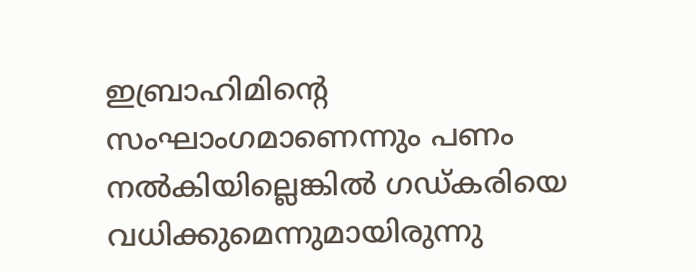ഇബ്രാഹിമിന്റെ സംഘാംഗമാണെന്നും പണം നല്‍കിയില്ലെങ്കില്‍ ഗഡ്കരിയെ വധിക്കുമെന്നുമായിരുന്നു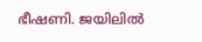ഭീഷണി. ജയിലില്‍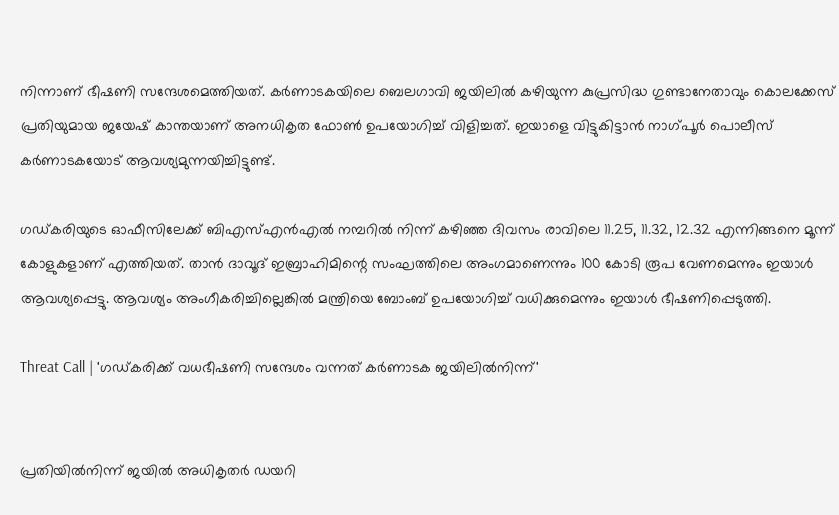നിന്നാണ് ഭീഷണി സന്ദേശമെത്തിയത്. കര്‍ണാടകയിലെ ബെലഗാവി ജയിലില്‍ കഴിയുന്ന കുപ്രസിദ്ധ ഗുണ്ടാനേതാവും കൊലക്കേസ് പ്രതിയുമായ ജയേഷ് കാന്തയാണ് അനധികൃത ഫോണ്‍ ഉപയോഗിച്ച് വിളിച്ചത്. ഇയാളെ വിട്ടുകിട്ടാന്‍ നാഗ്പൂര്‍ പൊലീസ് കര്‍ണാടകയോട് ആവശ്യമുന്നയിച്ചിട്ടുണ്ട്.

ഗഡ്കരിയുടെ ഓഫീസിലേക്ക് ബിഎസ്എന്‍എല്‍ നമ്പറില്‍ നിന്ന് കഴിഞ്ഞ ദിവസം രാവിലെ 11.25, 11.32, 12.32 എന്നിങ്ങനെ മൂന്ന് കോളുകളാണ് എത്തിയത്. താന്‍ ദാവൂദ് ഇബ്രാഹിമിന്റെ സംഘത്തിലെ അംഗമാണെന്നും 100 കോടി രൂപ വേണമെന്നും ഇയാള്‍ ആവശ്യപ്പെട്ടു. ആവശ്യം അംഗീകരിച്ചില്ലെങ്കില്‍ മന്ത്രിയെ ബോംബ് ഉപയോഗിച്ച് വധിക്കുമെന്നും ഇയാള്‍ ഭീഷണിപ്പെടുത്തി.

Threat Call | 'ഗഡ്കരിക്ക് വധഭീഷണി സന്ദേശം വന്നത് കര്‍ണാടക ജയിലില്‍നിന്ന്'


പ്രതിയില്‍നിന്ന് ജയില്‍ അധികൃതര്‍ ഡയറി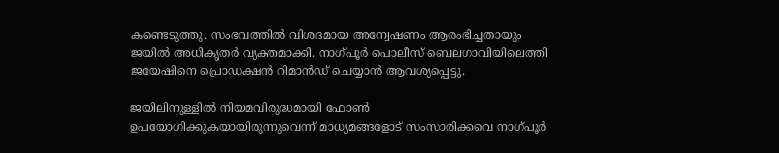കണ്ടെടുത്തു. സംഭവത്തില്‍ വിശദമായ അന്വേഷണം ആരംഭിച്ചതായും ജയില്‍ അധികൃതര്‍ വ്യക്തമാക്കി. നാഗ്പൂര്‍ പൊലീസ് ബെലഗാവിയിലെത്തി ജയേഷിനെ പ്രൊഡക്ഷന്‍ റിമാന്‍ഡ് ചെയ്യാന്‍ ആവശ്യപ്പെട്ടു.

ജയിലിനുള്ളില്‍ നിയമവിരുദ്ധമായി ഫോണ്‍ ഉപയോഗിക്കുകയായിരുന്നുവെന്ന് മാധ്യമങ്ങളോട് സംസാരിക്കവെ നാഗ്പൂര്‍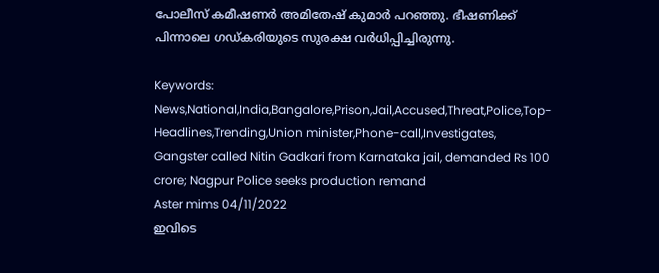പോലീസ് കമീഷണര്‍ അമിതേഷ് കുമാര്‍ പറഞ്ഞു. ഭീഷണിക്ക് പിന്നാലെ ഗഡ്കരിയുടെ സുരക്ഷ വര്‍ധിപ്പിച്ചിരുന്നു.

Keywords:  News,National,India,Bangalore,Prison,Jail,Accused,Threat,Police,Top-Headlines,Trending,Union minister,Phone-call,Investigates, Gangster called Nitin Gadkari from Karnataka jail, demanded Rs 100 crore; Nagpur Police seeks production remand
Aster mims 04/11/2022
ഇവിടെ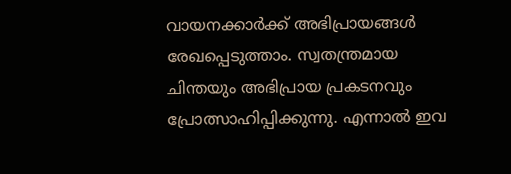വായനക്കാർക്ക് അഭിപ്രായങ്ങൾ രേഖപ്പെടുത്താം. സ്വതന്ത്രമായ ചിന്തയും അഭിപ്രായ പ്രകടനവും പ്രോത്സാഹിപ്പിക്കുന്നു. എന്നാൽ ഇവ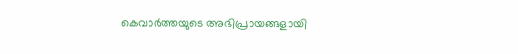കെവാർത്തയുടെ അഭിപ്രായങ്ങളായി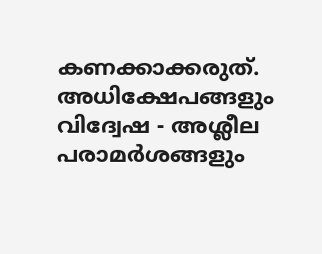കണക്കാക്കരുത്. അധിക്ഷേപങ്ങളും വിദ്വേഷ - അശ്ലീല പരാമർശങ്ങളും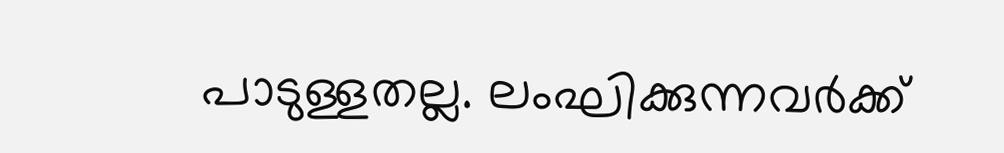പാടുള്ളതല്ല. ലംഘിക്കുന്നവർക്ക്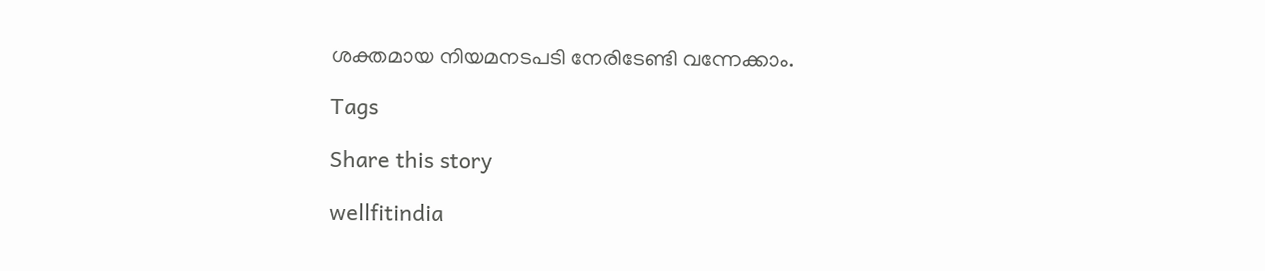ശക്തമായ നിയമനടപടി നേരിടേണ്ടി വന്നേക്കാം.

Tags

Share this story

wellfitindia